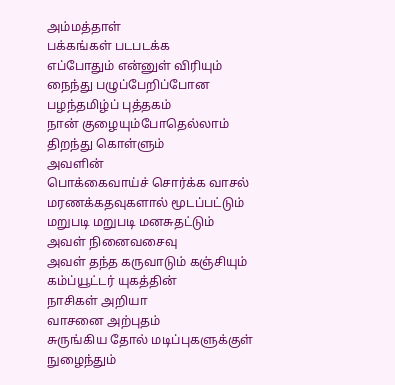அம்மத்தாள்
பக்கங்கள் படபடக்க
எப்போதும் என்னுள் விரியும்
நைந்து பழுப்பேறிப்போன
பழந்தமிழ்ப் புத்தகம்
நான் குழையும்போதெல்லாம்
திறந்து கொள்ளும்
அவளின்
பொக்கைவாய்ச் சொர்க்க வாசல்
மரணக்கதவுகளால் மூடப்பட்டும்
மறுபடி மறுபடி மனசுதட்டும்
அவள் நினைவசைவு
அவள் தந்த கருவாடும் கஞ்சியும்
கம்ப்யூட்டர் யுகத்தின்
நாசிகள் அறியா
வாசனை அற்புதம்
சுருங்கிய தோல் மடிப்புகளுக்குள்
நுழைந்தும்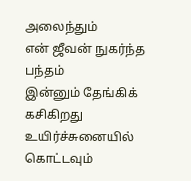அலைந்தும்
என் ஜீவன் நுகர்ந்த பந்தம்
இன்னும் தேங்கிக் கசிகிறது
உயிர்ச்சுனையில்
கொட்டவும்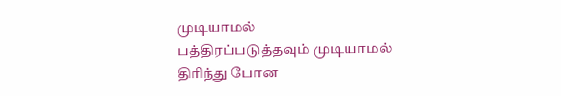முடியாமல்
பத்திரப்படுத்தவும் முடியாமல்
திரிந்து போன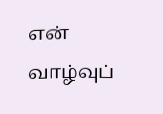என்
வாழ்வுப்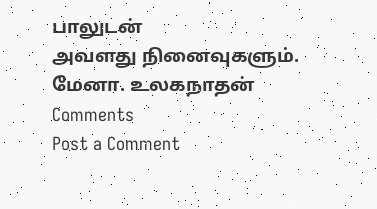பாலுடன்
அவளது நினைவுகளும்.
மேனா. உலகநாதன்
Comments
Post a Comment